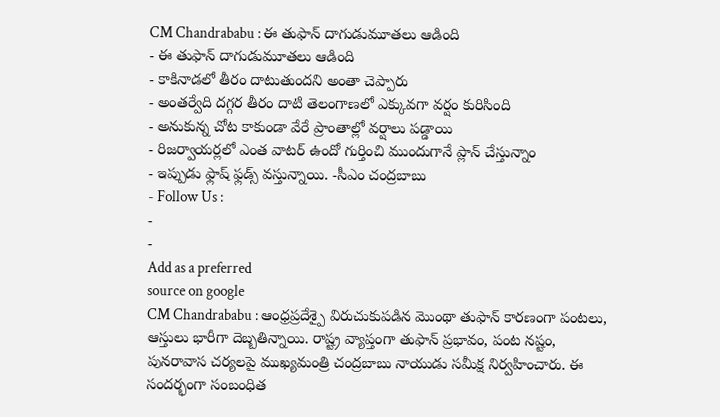CM Chandrababu : ఈ తుఫాన్ దాగుడుమూతలు ఆడింది
- ఈ తుఫాన్ దాగుడుమూతలు ఆడింది
- కాకినాడలో తీరం దాటుతుందని అంతా చెప్పారు
- అంతర్వేది దగ్గర తీరం దాటి తెలంగాణలో ఎక్కువగా వర్షం కురిసింది
- అనుకున్న చోట కాకుండా వేరే ప్రాంతాల్లో వర్షాలు పడ్డాయి
- రిజర్వాయర్లలో ఎంత వాటర్ ఉందో గుర్తించి ముందుగానే ప్లాన్ చేస్తున్నాం
- ఇప్పుడు ఫ్లాష్ ఫ్లడ్స్ వస్తున్నాయి. -సీఎం చంద్రబాబు
- Follow Us :
-
-
Add as a preferred
source on google
CM Chandrababu : ఆంధ్రప్రదేశ్పై విరుచుకుపడిన మొంథా తుఫాన్ కారణంగా పంటలు, ఆస్తులు భారీగా దెబ్బతిన్నాయి. రాష్ట్ర వ్యాప్తంగా తుఫాన్ ప్రభావం, పంట నష్టం, పునరావాస చర్యలపై ముఖ్యమంత్రి చంద్రబాబు నాయుడు సమీక్ష నిర్వహించారు. ఈ సందర్భంగా సంబంధిత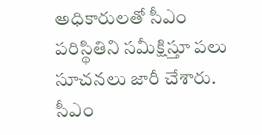అధికారులతో సీఎం పరిస్థితిని సమీక్షిస్తూ పలు సూచనలు జారీ చేశారు.
సీఎం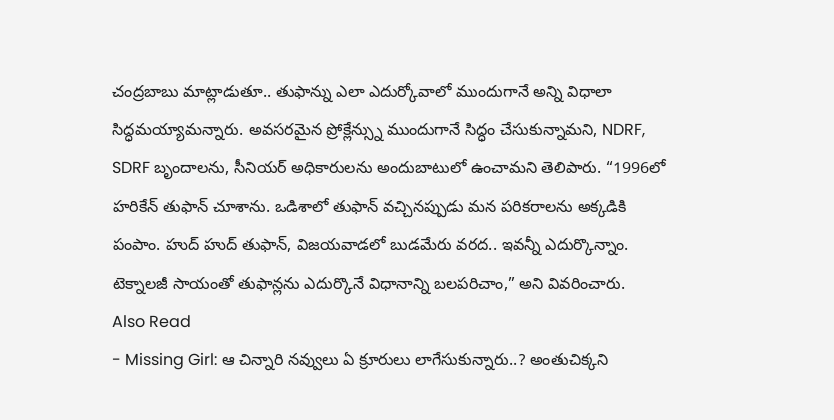చంద్రబాబు మాట్లాడుతూ.. తుఫాన్ను ఎలా ఎదుర్కోవాలో ముందుగానే అన్ని విధాలా సిద్ధమయ్యామన్నారు. అవసరమైన ప్రోక్లేన్స్ను ముందుగానే సిద్ధం చేసుకున్నామని, NDRF, SDRF బృందాలను, సీనియర్ అధికారులను అందుబాటులో ఉంచామని తెలిపారు. “1996లో హరికేన్ తుఫాన్ చూశాను. ఒడిశాలో తుఫాన్ వచ్చినప్పుడు మన పరికరాలను అక్కడికి పంపాం. హుద్ హుద్ తుఫాన్, విజయవాడలో బుడమేరు వరద.. ఇవన్నీ ఎదుర్కొన్నాం. టెక్నాలజీ సాయంతో తుఫాన్లను ఎదుర్కొనే విధానాన్ని బలపరిచాం,” అని వివరించారు.
Also Read
- Missing Girl: ఆ చిన్నారి నవ్వులు ఏ క్రూరులు లాగేసుకున్నారు..? అంతుచిక్కని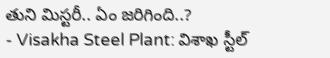తుని మిస్టరీ.. ఏం జరిగింది..?
- Visakha Steel Plant: విశాఖ స్టీల్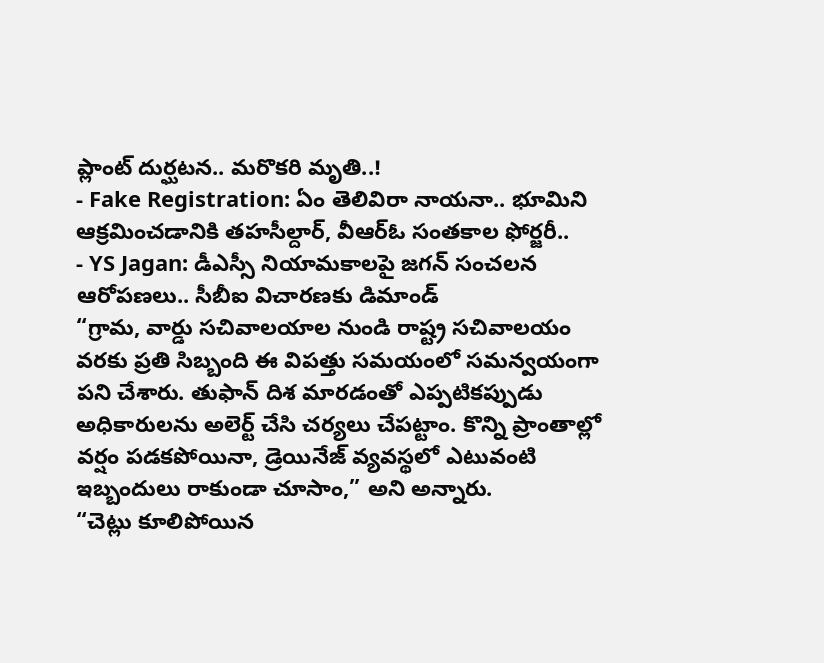ప్లాంట్ దుర్ఘటన.. మరొకరి మృతి..!
- Fake Registration: ఏం తెలివిరా నాయనా.. భూమిని ఆక్రమించడానికి తహసీల్దార్, వీఆర్ఓ సంతకాల ఫోర్జరీ..
- YS Jagan: డీఎస్సీ నియామకాలపై జగన్ సంచలన ఆరోపణలు.. సీబీఐ విచారణకు డిమాండ్
“గ్రామ, వార్డు సచివాలయాల నుండి రాష్ట్ర సచివాలయం వరకు ప్రతి సిబ్బంది ఈ విపత్తు సమయంలో సమన్వయంగా పని చేశారు. తుఫాన్ దిశ మారడంతో ఎప్పటికప్పుడు అధికారులను అలెర్ట్ చేసి చర్యలు చేపట్టాం. కొన్ని ప్రాంతాల్లో వర్షం పడకపోయినా, డ్రెయినేజ్ వ్యవస్థలో ఎటువంటి ఇబ్బందులు రాకుండా చూసాం,” అని అన్నారు.
“చెట్లు కూలిపోయిన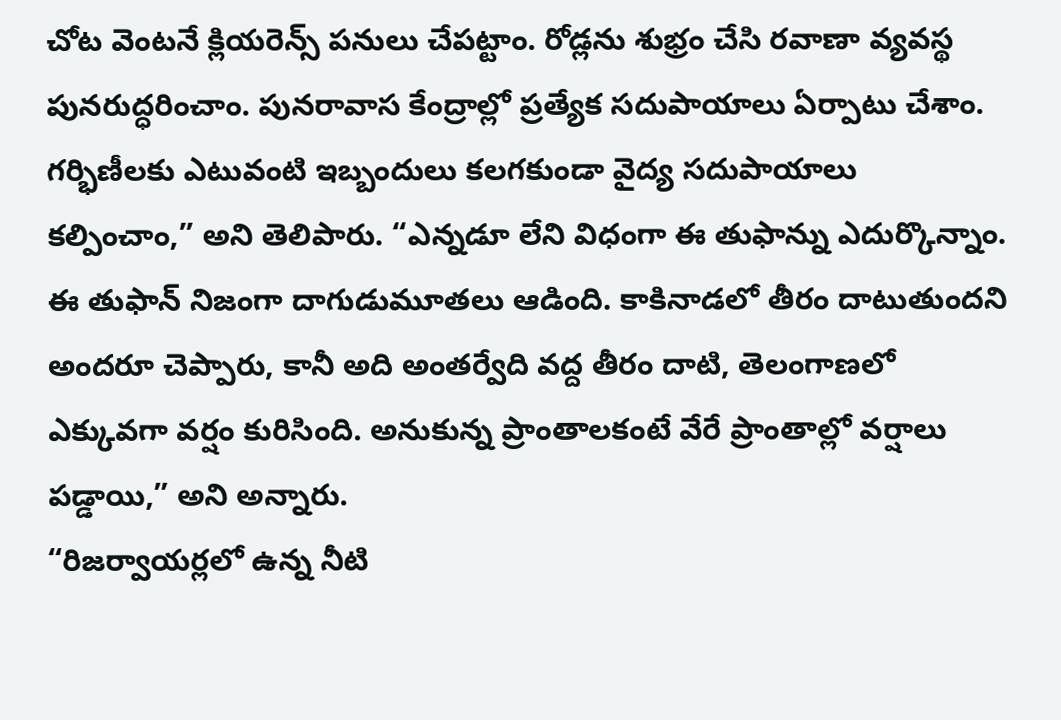చోట వెంటనే క్లియరెన్స్ పనులు చేపట్టాం. రోడ్లను శుభ్రం చేసి రవాణా వ్యవస్థ పునరుద్ధరించాం. పునరావాస కేంద్రాల్లో ప్రత్యేక సదుపాయాలు ఏర్పాటు చేశాం. గర్భిణీలకు ఎటువంటి ఇబ్బందులు కలగకుండా వైద్య సదుపాయాలు కల్పించాం,” అని తెలిపారు. “ఎన్నడూ లేని విధంగా ఈ తుఫాన్ను ఎదుర్కొన్నాం. ఈ తుఫాన్ నిజంగా దాగుడుమూతలు ఆడింది. కాకినాడలో తీరం దాటుతుందని అందరూ చెప్పారు, కానీ అది అంతర్వేది వద్ద తీరం దాటి, తెలంగాణలో ఎక్కువగా వర్షం కురిసింది. అనుకున్న ప్రాంతాలకంటే వేరే ప్రాంతాల్లో వర్షాలు పడ్డాయి,” అని అన్నారు.
“రిజర్వాయర్లలో ఉన్న నీటి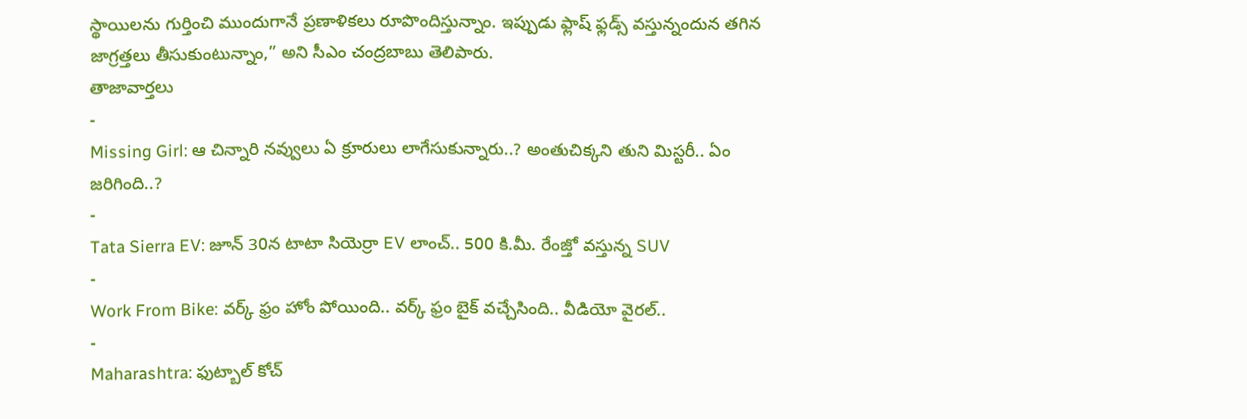స్థాయిలను గుర్తించి ముందుగానే ప్రణాళికలు రూపొందిస్తున్నాం. ఇప్పుడు ఫ్లాష్ ఫ్లడ్స్ వస్తున్నందున తగిన జాగ్రత్తలు తీసుకుంటున్నాం,” అని సీఎం చంద్రబాబు తెలిపారు.
తాజావార్తలు
-
Missing Girl: ఆ చిన్నారి నవ్వులు ఏ క్రూరులు లాగేసుకున్నారు..? అంతుచిక్కని తుని మిస్టరీ.. ఏం జరిగింది..?
-
Tata Sierra EV: జూన్ 30న టాటా సియెర్రా EV లాంచ్.. 500 కి.మీ. రేంజ్తో వస్తున్న SUV
-
Work From Bike: వర్క్ ఫ్రం హోం పోయింది.. వర్క్ ఫ్రం బైక్ వచ్చేసింది.. వీడియో వైరల్..
-
Maharashtra: ఫుట్బాల్ కోచ్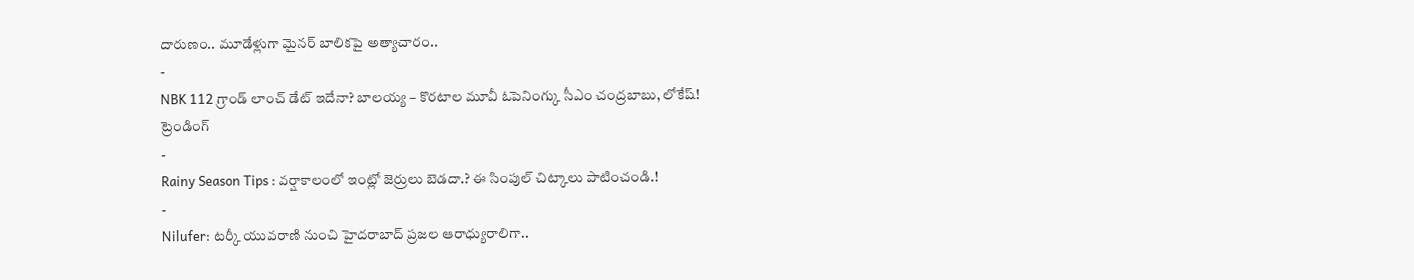దారుణం.. మూడేళ్లుగా మైనర్ బాలికపై అత్యాచారం..
-
NBK 112 గ్రాండ్ లాంచ్ డేట్ ఇదేనా? బాలయ్య – కొరటాల మూవీ ఓపెనింగ్కు సీఎం చంద్రబాబు, లోకేష్!
ట్రెండింగ్
-
Rainy Season Tips : వర్షాకాలంలో ఇంట్లో జెర్రులు బెడదా.? ఈ సింపుల్ చిట్కాలు పాటించండి.!
-
Nilufer: టర్కీ యువరాణి నుంచి హైదరాబాద్ ప్రజల ఆరాధ్యురాలిగా..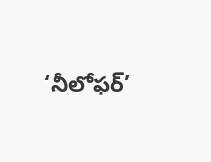‘నీలోఫర్’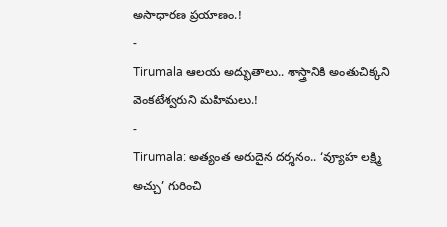అసాధారణ ప్రయాణం.!
-
Tirumala ఆలయ అద్భుతాలు.. శాస్త్రానికి అంతుచిక్కని వెంకటేశ్వరుని మహిమలు.!
-
Tirumala: అత్యంత అరుదైన దర్శనం.. ‘వ్యూహ లక్ష్మి అచ్చు’ గురించి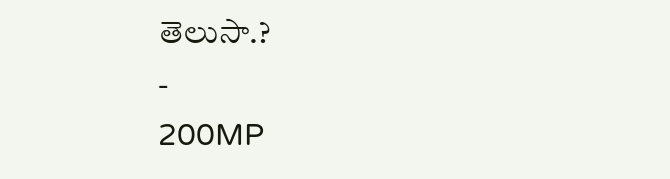తెలుసా.?
-
200MP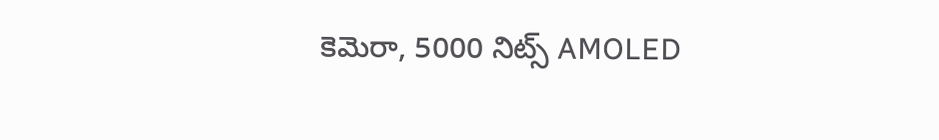కెమెరా, 5000 నిట్స్ AMOLED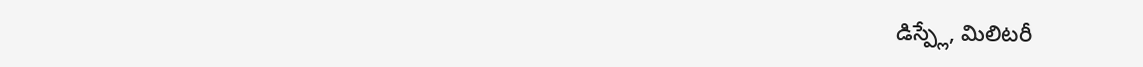డిస్ప్లే, మిలిటరీ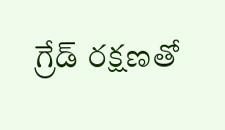గ్రేడ్ రక్షణతో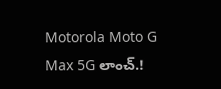Motorola Moto G Max 5G లాంచ్.!